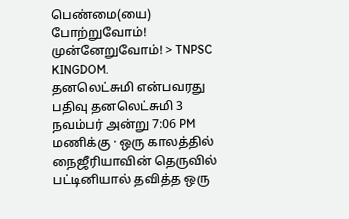பெண்மை(யை) போற்றுவோம்! முன்னேறுவோம்! > TNPSC KINGDOM.
தனலெட்சுமி என்பவரது பதிவு தனலெட்சுமி 3 நவம்பர் அன்று 7:06 PM மணிக்கு · ஒரு காலத்தில் நைஜீரியாவின் தெருவில் பட்டினியால் தவித்த ஒரு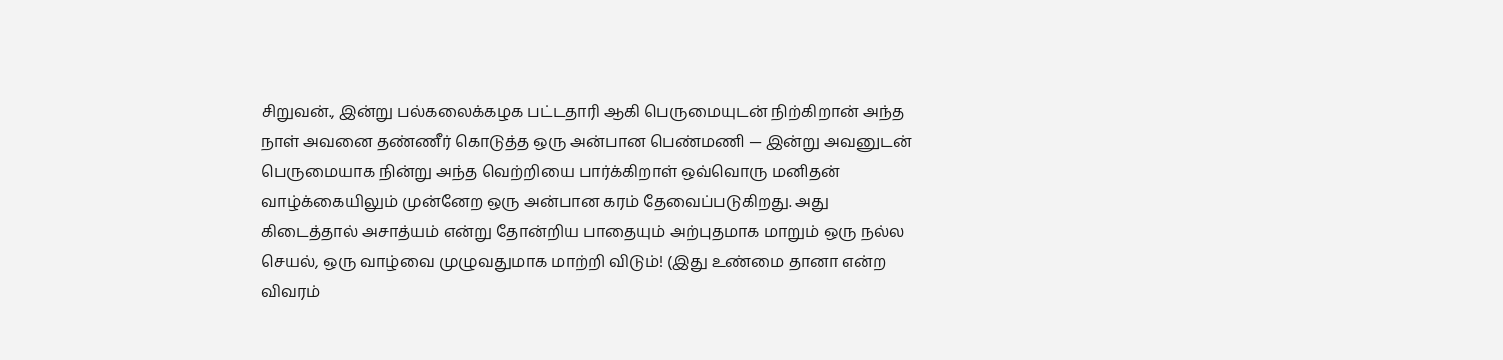சிறுவன்., இன்று பல்கலைக்கழக பட்டதாரி ஆகி பெருமையுடன் நிற்கிறான் அந்த நாள் அவனை தண்ணீர் கொடுத்த ஒரு அன்பான பெண்மணி — இன்று அவனுடன் பெருமையாக நின்று அந்த வெற்றியை பார்க்கிறாள் ஒவ்வொரு மனிதன் வாழ்க்கையிலும் முன்னேற ஒரு அன்பான கரம் தேவைப்படுகிறது. அது கிடைத்தால் அசாத்யம் என்று தோன்றிய பாதையும் அற்புதமாக மாறும் ஒரு நல்ல செயல், ஒரு வாழ்வை முழுவதுமாக மாற்றி விடும்! (இது உண்மை தானா என்ற விவரம்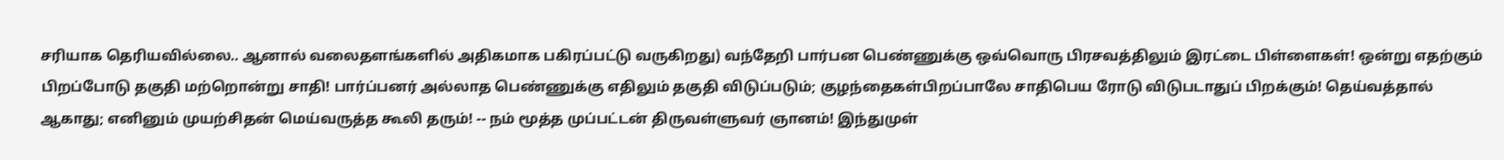சரியாக தெரியவில்லை.. ஆனால் வலைதளங்களில் அதிகமாக பகிரப்பட்டு வருகிறது) வந்தேறி பார்பன பெண்ணுக்கு ஒவ்வொரு பிரசவத்திலும் இரட்டை பிள்ளைகள்! ஒன்று எதற்கும் பிறப்போடு தகுதி மற்றொன்று சாதி! பார்ப்பனர் அல்லாத பெண்ணுக்கு எதிலும் தகுதி விடுப்படும்; குழந்தைகள்பிறப்பாலே சாதிபெய ரோடு விடுபடாதுப் பிறக்கும்! தெய்வத்தால் ஆகாது; எனினும் முயற்சிதன் மெய்வருத்த கூலி தரும்! -- நம் மூத்த முப்பட்டன் திருவள்ளுவர் ஞானம்! இந்துமுள்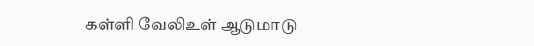கள்ளி வேலிஉள் ஆடுமாடு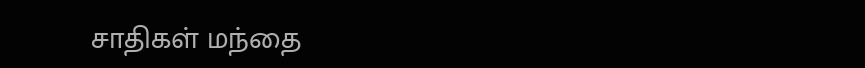சாதிகள் மந்தை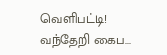வெளிபட்டி! வந்தேறி கைப...